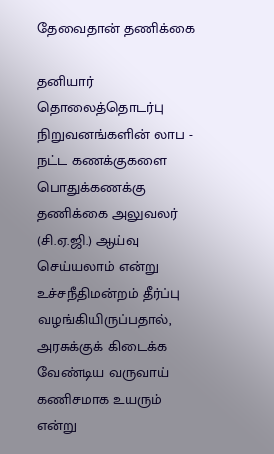தேவைதான் தணிக்கை

தனியார் தொலைத்தொடர்பு நிறுவனங்களின் லாப - நட்ட கணக்குகளை பொதுக்கணக்கு தணிக்கை அலுவலர் (சி.ஏ.ஜி.) ஆய்வு செய்யலாம் என்று உச்சநீதிமன்றம் தீர்ப்பு வழங்கியிருப்பதால், அரசுக்குக் கிடைக்க வேண்டிய வருவாய் கணிசமாக உயரும் என்று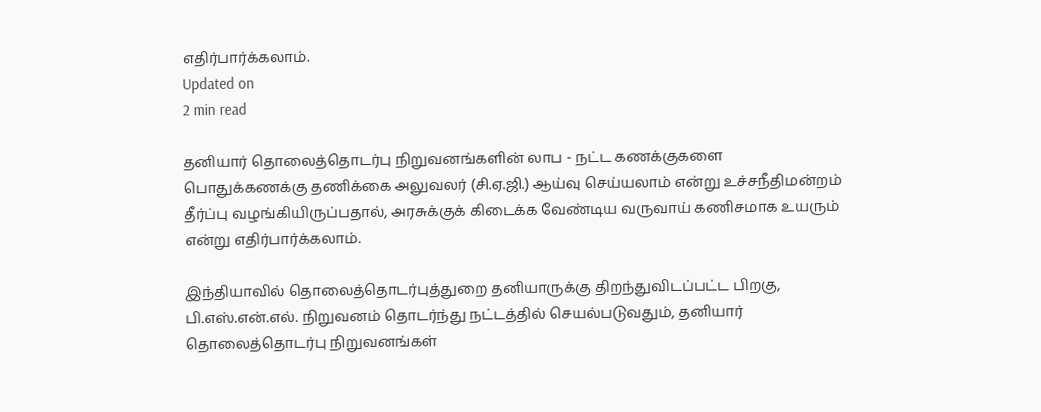எதிர்பார்க்கலாம்.
Updated on
2 min read

தனியார் தொலைத்தொடர்பு நிறுவனங்களின் லாப - நட்ட கணக்குகளை பொதுக்கணக்கு தணிக்கை அலுவலர் (சி.ஏ.ஜி.) ஆய்வு செய்யலாம் என்று உச்சநீதிமன்றம் தீர்ப்பு வழங்கியிருப்பதால், அரசுக்குக் கிடைக்க வேண்டிய வருவாய் கணிசமாக உயரும் என்று எதிர்பார்க்கலாம்.

இந்தியாவில் தொலைத்தொடர்புத்துறை தனியாருக்கு திறந்துவிடப்பட்ட பிறகு, பி.எஸ்.என்.எல். நிறுவனம் தொடர்ந்து நட்டத்தில் செயல்படுவதும், தனியார் தொலைத்தொடர்பு நிறுவனங்கள்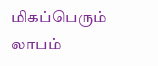மிகப்பெரும் லாபம்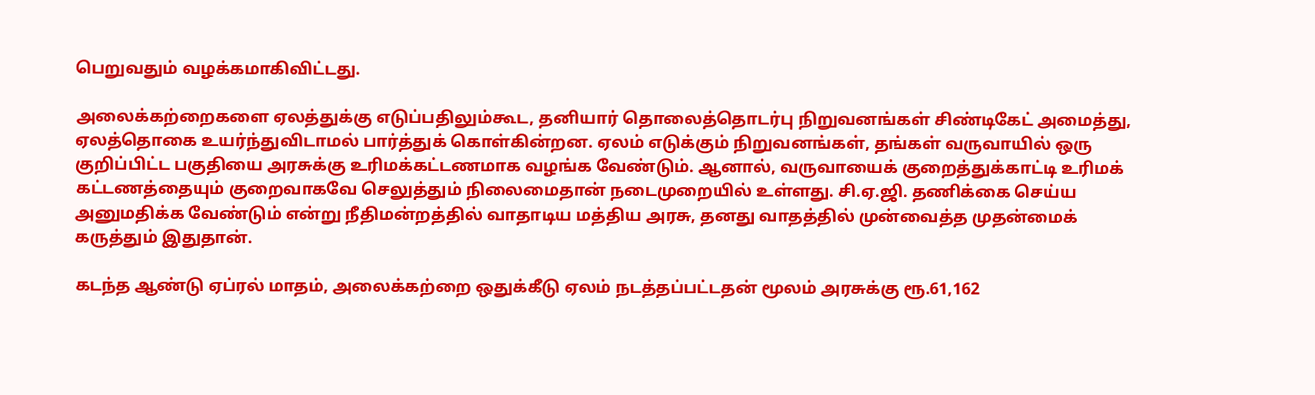பெறுவதும் வழக்கமாகிவிட்டது.

அலைக்கற்றைகளை ஏலத்துக்கு எடுப்பதிலும்கூட, தனியார் தொலைத்தொடர்பு நிறுவனங்கள் சிண்டிகேட் அமைத்து, ஏலத்தொகை உயர்ந்துவிடாமல் பார்த்துக் கொள்கின்றன. ஏலம் எடுக்கும் நிறுவனங்கள், தங்கள் வருவாயில் ஒரு குறிப்பிட்ட பகுதியை அரசுக்கு உரிமக்கட்டணமாக வழங்க வேண்டும். ஆனால், வருவாயைக் குறைத்துக்காட்டி உரிமக் கட்டணத்தையும் குறைவாகவே செலுத்தும் நிலைமைதான் நடைமுறையில் உள்ளது. சி.ஏ.ஜி. தணிக்கை செய்ய அனுமதிக்க வேண்டும் என்று நீதிமன்றத்தில் வாதாடிய மத்திய அரசு, தனது வாதத்தில் முன்வைத்த முதன்மைக் கருத்தும் இதுதான்.

கடந்த ஆண்டு ஏப்ரல் மாதம், அலைக்கற்றை ஒதுக்கீடு ஏலம் நடத்தப்பட்டதன் மூலம் அரசுக்கு ரூ.61,162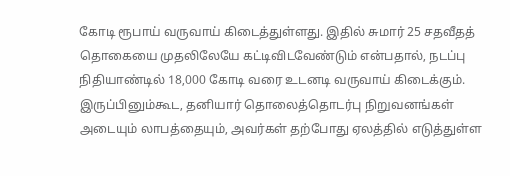கோடி ரூபாய் வருவாய் கிடைத்துள்ளது. இதில் சுமார் 25 சதவீதத் தொகையை முதலிலேயே கட்டிவிடவேண்டும் என்பதால், நடப்பு நிதியாண்டில் 18,000 கோடி வரை உடனடி வருவாய் கிடைக்கும். இருப்பினும்கூட, தனியார் தொலைத்தொடர்பு நிறுவனங்கள் அடையும் லாபத்தையும், அவர்கள் தற்போது ஏலத்தில் எடுத்துள்ள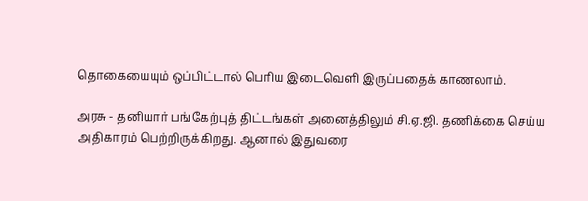தொகையையும் ஒப்பிட்டால் பெரிய இடைவெளி இருப்பதைக் காணலாம்.

அரசு - தனியார் பங்கேற்புத் திட்டங்கள் அனைத்திலும் சி.ஏ.ஜி. தணிக்கை செய்ய அதிகாரம் பெற்றிருக்கிறது. ஆனால் இதுவரை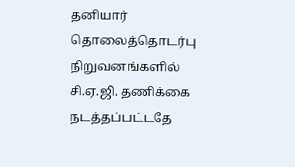தனியார் தொலைத்தொடர்பு நிறுவனங்களில் சி.ஏ.ஜி. தணிக்கை நடத்தப்பட்டதே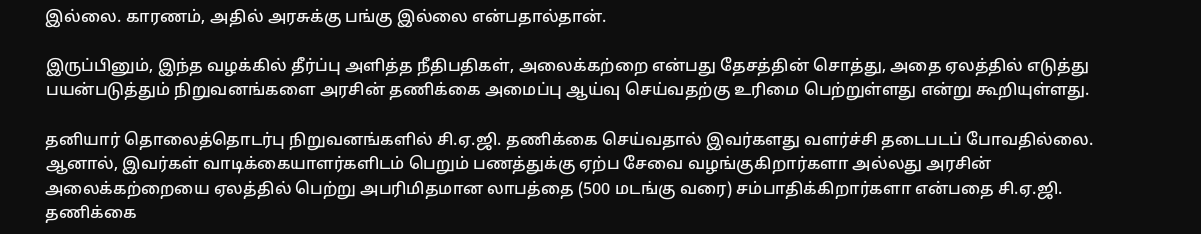இல்லை. காரணம், அதில் அரசுக்கு பங்கு இல்லை என்பதால்தான்.

இருப்பினும், இந்த வழக்கில் தீர்ப்பு அளித்த நீதிபதிகள், அலைக்கற்றை என்பது தேசத்தின் சொத்து, அதை ஏலத்தில் எடுத்து பயன்படுத்தும் நிறுவனங்களை அரசின் தணிக்கை அமைப்பு ஆய்வு செய்வதற்கு உரிமை பெற்றுள்ளது என்று கூறியுள்ளது.

தனியார் தொலைத்தொடர்பு நிறுவனங்களில் சி.ஏ.ஜி. தணிக்கை செய்வதால் இவர்களது வளர்ச்சி தடைபடப் போவதில்லை. ஆனால், இவர்கள் வாடிக்கையாளர்களிடம் பெறும் பணத்துக்கு ஏற்ப சேவை வழங்குகிறார்களா அல்லது அரசின் அலைக்கற்றையை ஏலத்தில் பெற்று அபரிமிதமான லாபத்தை (500 மடங்கு வரை) சம்பாதிக்கிறார்களா என்பதை சி.ஏ.ஜி. தணிக்கை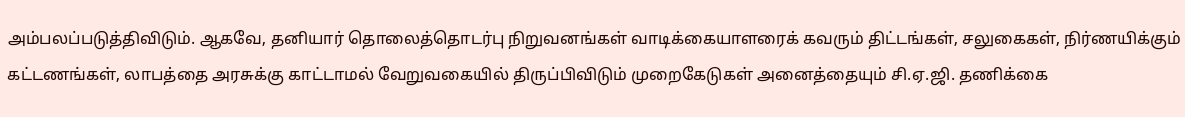அம்பலப்படுத்திவிடும். ஆகவே, தனியார் தொலைத்தொடர்பு நிறுவனங்கள் வாடிக்கையாளரைக் கவரும் திட்டங்கள், சலுகைகள், நிர்ணயிக்கும் கட்டணங்கள், லாபத்தை அரசுக்கு காட்டாமல் வேறுவகையில் திருப்பிவிடும் முறைகேடுகள் அனைத்தையும் சி.ஏ.ஜி. தணிக்கை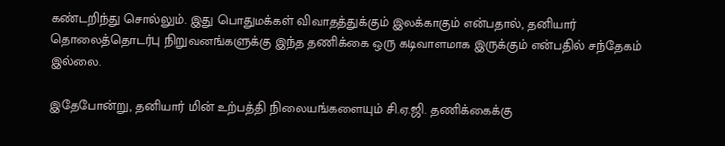கண்டறிந்து சொல்லும். இது பொதுமக்கள் விவாதத்துக்கும் இலக்காகும் என்பதால், தனியார் தொலைத்தொடர்பு நிறுவனங்களுக்கு இந்த தணிக்கை ஒரு கடிவாளமாக இருக்கும் என்பதில் சந்தேகம் இல்லை.

இதேபோன்று, தனியார் மின் உற்பத்தி நிலையங்களையும் சி.ஏ.ஜி. தணிக்கைக்கு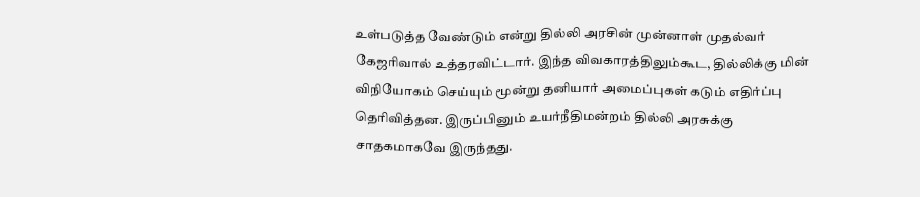உள்படுத்த வேண்டும் என்று தில்லி அரசின் முன்னாள் முதல்வர் கேஜரிவால் உத்தரவிட்டார். இந்த விவகாரத்திலும்கூட, தில்லிக்கு மின் விநியோகம் செய்யும் மூன்று தனியார் அமைப்புகள் கடும் எதிர்ப்பு தெரிவித்தன. இருப்பினும் உயர்நீதிமன்றம் தில்லி அரசுக்கு சாதகமாகவே இருந்தது.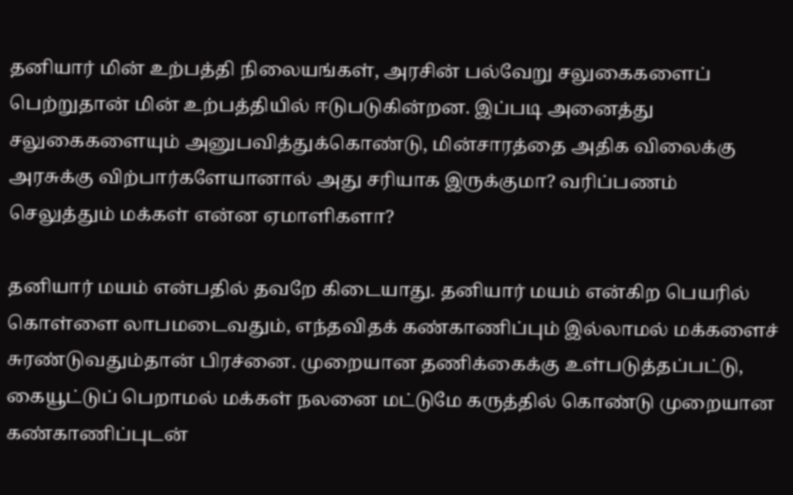தனியார் மின் உற்பத்தி நிலையங்கள், அரசின் பல்வேறு சலுகைகளைப் பெற்றுதான் மின் உற்பத்தியில் ஈடுபடுகின்றன. இப்படி அனைத்து சலுகைகளையும் அனுபவித்துக்கொண்டு, மின்சாரத்தை அதிக விலைக்கு அரசுக்கு விற்பார்களேயானால் அது சரியாக இருக்குமா? வரிப்பணம் செலுத்தும் மக்கள் என்ன ஏமாளிகளா?

தனியார் மயம் என்பதில் தவறே கிடையாது. தனியார் மயம் என்கிற பெயரில் கொள்ளை லாபமடைவதும், எந்தவிதக் கண்காணிப்பும் இல்லாமல் மக்களைச் சுரண்டுவதும்தான் பிரச்னை. முறையான தணிக்கைக்கு உள்படுத்தப்பட்டு, கையூட்டுப் பெறாமல் மக்கள் நலனை மட்டுமே கருத்தில் கொண்டு முறையான கண்காணிப்புடன்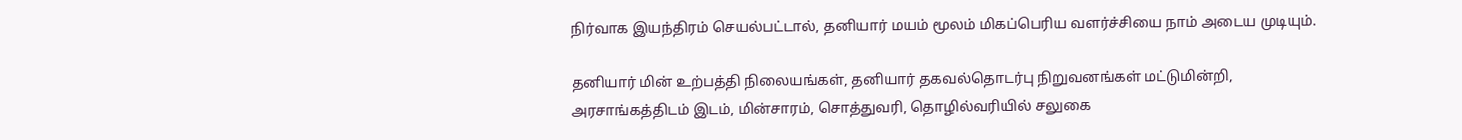நிர்வாக இயந்திரம் செயல்பட்டால், தனியார் மயம் மூலம் மிகப்பெரிய வளர்ச்சியை நாம் அடைய முடியும்.

தனியார் மின் உற்பத்தி நிலையங்கள், தனியார் தகவல்தொடர்பு நிறுவனங்கள் மட்டுமின்றி, அரசாங்கத்திடம் இடம், மின்சாரம், சொத்துவரி, தொழில்வரியில் சலுகை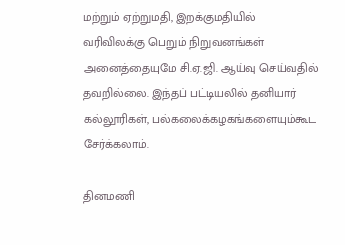மற்றும் ஏற்றுமதி, இறக்குமதியில் வரிவிலக்கு பெறும் நிறுவனங்கள் அனைத்தையுமே சி.ஏ.ஜி. ஆய்வு செய்வதில் தவறில்லை. இந்தப் பட்டியலில் தனியார் கல்லூரிகள், பல்கலைக்கழகங்களையும்கூட சேர்க்கலாம்.

தினமணி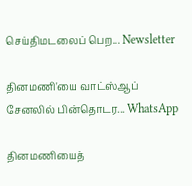செய்திமடலைப் பெற... Newsletter

தினமணி'யை வாட்ஸ்ஆப் சேனலில் பின்தொடர... WhatsApp

தினமணியைத்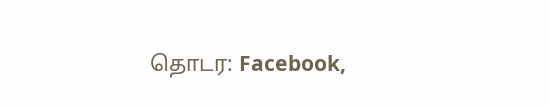தொடர: Facebook,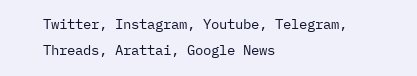Twitter, Instagram, Youtube, Telegram, Threads, Arattai, Google News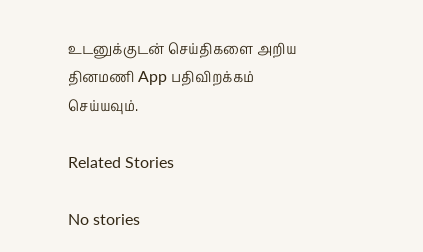உடனுக்குடன் செய்திகளை அறிய தினமணி App பதிவிறக்கம் செய்யவும்.

Related Stories

No stories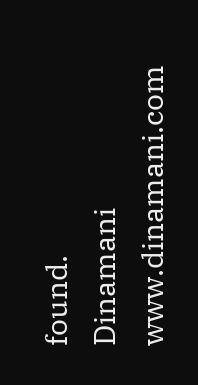found.
Dinamani
www.dinamani.com